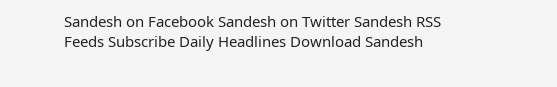Sandesh on Facebook Sandesh on Twitter Sandesh RSS Feeds Subscribe Daily Headlines Download Sandesh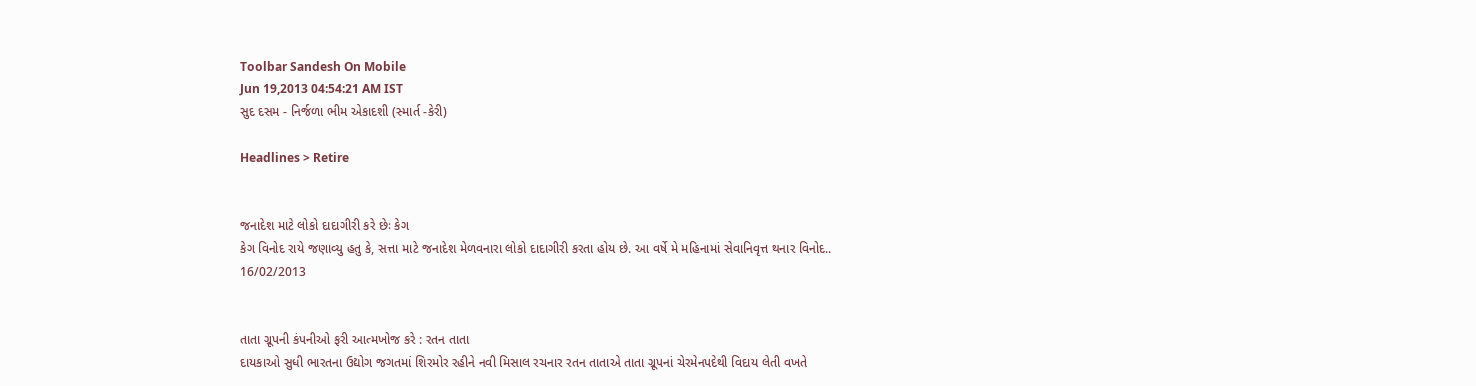Toolbar Sandesh On Mobile
Jun 19,2013 04:54:21 AM IST
સુદ દસમ - નિર્જળા ભીમ એકાદશી (સ્માર્ત -કેરી)

Headlines > Retire


જનાદેશ માટે લોકો દાદાગીરી કરે છેઃ કેગ
કેગ વિનોદ રાયે જણાવ્યુ હતુ કે, સત્તા માટે જનાદેશ મેળવનારા લોકો દાદાગીરી કરતા હોય છે. આ વર્ષે મે મહિનામાં સેવાનિવૃત્ત થનાર વિનોદ..
16/02/2013


તાતા ગ્રૂપની કંપનીઓ ફરી આત્મખોજ કરે : રતન તાતા
દાયકાઓ સુધી ભારતના ઉદ્યોગ જગતમાં શિરમોર રહીને નવી મિસાલ રચનાર રતન તાતાએ તાતા ગ્રૂપનાં ચેરમેનપદેથી વિદાય લેતી વખતે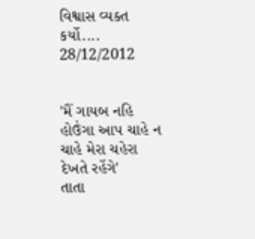વિશ્વાસ વ્યક્ત કર્યો....
28/12/2012


'મૈં ગાયબ નહિ હોઉંગા આપ ચાહે ન ચાહે મેરા ચહેરા દેખતે રહેંગે'
તાતા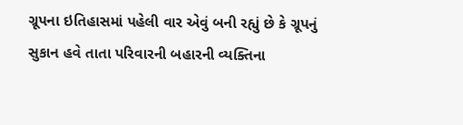ગ્રૂપના ઇતિહાસમાં પહેલી વાર એવું બની રહ્યું છે કે ગ્રૂપનું સુકાન હવે તાતા પરિવારની બહારની વ્યક્તિના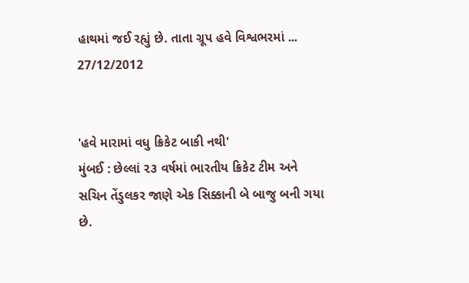હાથમાં જઈ રહ્યું છે. તાતા ગ્રૂપ હવે વિશ્વભરમાં ...
27/12/2012


'હવે મારામાં વધુ ક્રિકેટ બાકી નથી'
મુંબઈ : છેલ્લાં ૨૩ વર્ષમાં ભારતીય ક્રિકેટ ટીમ અને સચિન તેંડુલકર જાણે એક સિક્કાની બે બાજુ બની ગયા છે.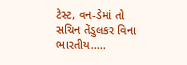ટેસ્ટ, વન-ડેમાં તો સચિન તેંડુલકર વિના ભારતીય.....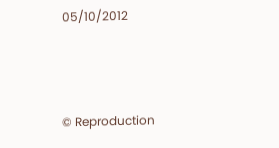05/10/2012



© Reproduction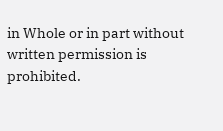in Whole or in part without written permission is prohibited.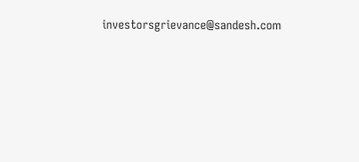investorsgrievance@sandesh.com